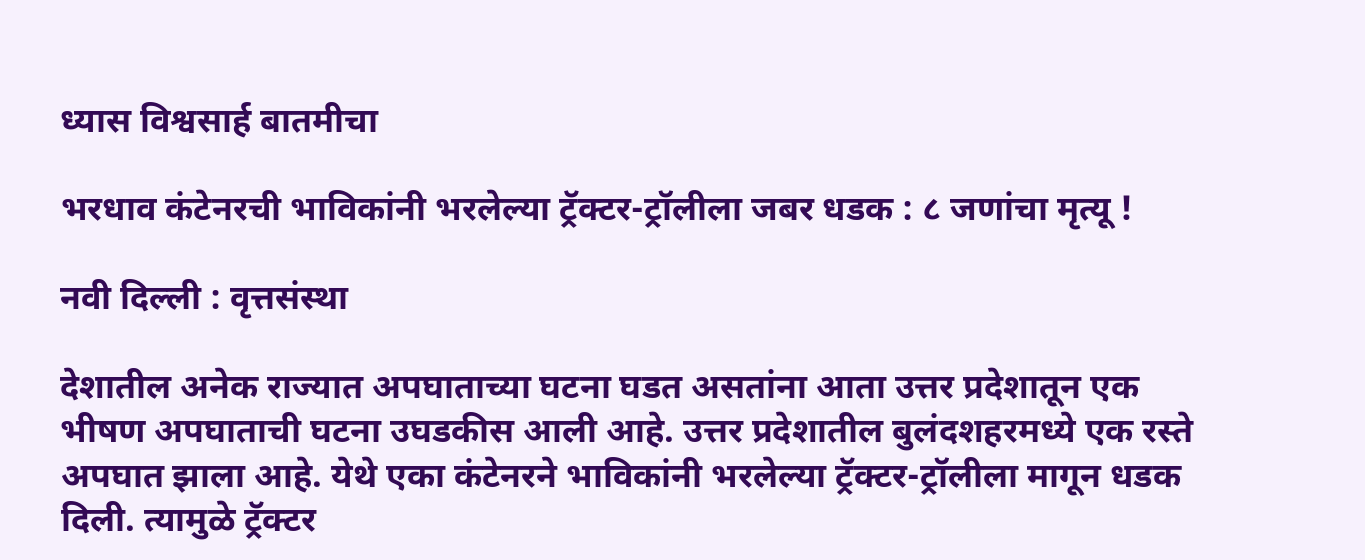ध्यास विश्वसार्ह बातमीचा

भरधाव कंटेनरची भाविकांनी भरलेल्या ट्रॅक्टर-ट्रॉलीला जबर धडक : ८ जणांचा मृत्यू !

नवी दिल्ली : वृत्तसंस्था

देशातील अनेक राज्यात अपघाताच्या घटना घडत असतांना आता उत्तर प्रदेशातून एक भीषण अपघाताची घटना उघडकीस आली आहे. उत्तर प्रदेशातील बुलंदशहरमध्ये एक रस्ते अपघात झाला आहे. येथे एका कंटेनरने भाविकांनी भरलेल्या ट्रॅक्टर-ट्रॉलीला मागून धडक दिली. त्यामुळे ट्रॅक्टर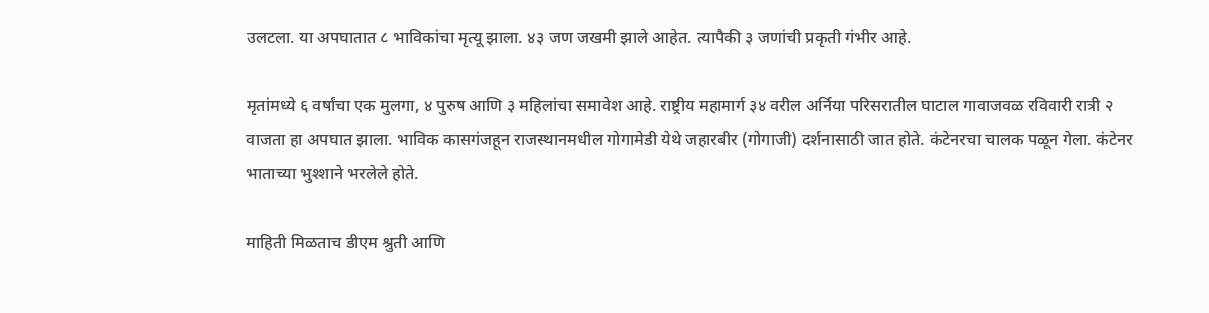उलटला. या अपघातात ८ भाविकांचा मृत्यू झाला. ४३ जण जखमी झाले आहेत. त्यापैकी ३ जणांची प्रकृती गंभीर आहे.

मृतांमध्ये ६ वर्षांचा एक मुलगा, ४ पुरुष आणि ३ महिलांचा समावेश आहे. राष्ट्रीय महामार्ग ३४ वरील अर्निया परिसरातील घाटाल गावाजवळ रविवारी रात्री २ वाजता हा अपघात झाला. भाविक कासगंजहून राजस्थानमधील गोगामेडी येथे जहारबीर (गोगाजी) दर्शनासाठी जात होते. कंटेनरचा चालक पळून गेला. कंटेनर भाताच्या भुश्शाने भरलेले होते.

माहिती मिळताच डीएम श्रुती आणि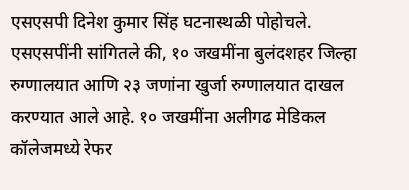एसएसपी दिनेश कुमार सिंह घटनास्थळी पोहोचले. एसएसपींनी सांगितले की, १० जखमींना बुलंदशहर जिल्हा रुग्णालयात आणि २३ जणांना खुर्जा रुग्णालयात दाखल करण्यात आले आहे. १० जखमींना अलीगढ मेडिकल कॉलेजमध्ये रेफर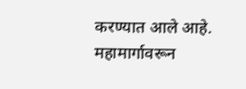करण्यात आले आहे. महामार्गावरून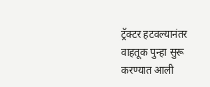ट्रॅक्टर हटवल्यानंतर वाहतूक पुन्हा सुरू करण्यात आली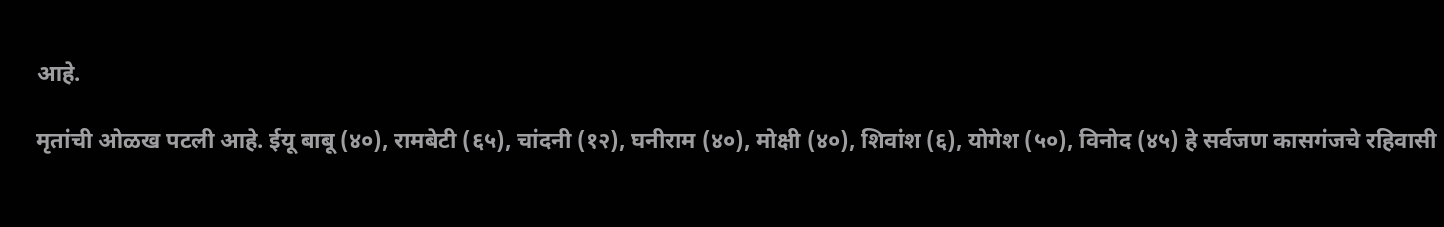आहे.

मृतांची ओळख पटली आहे. ईयू बाबू (४०), रामबेटी (६५), चांदनी (१२), घनीराम (४०), मोक्षी (४०), शिवांश (६), योगेश (५०), विनोद (४५) हे सर्वजण कासगंजचे रहिवासी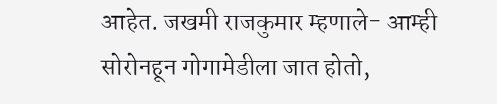आहेत. जखमी राजकुमार म्हणाले- आम्ही सोरोनहून गोगामेडीला जात होतो,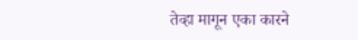तेव्हा मागून एका कारने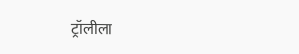ट्रॉलीला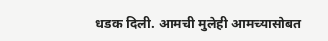धडक दिली. आमची मुलेही आमच्यासोबत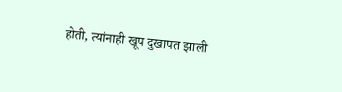होती, त्यांनाही खूप दुखापत झाली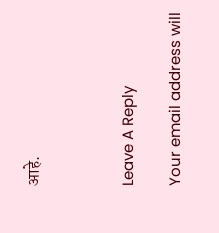आहे.



Leave A Reply

Your email address will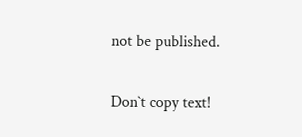not be published.

Don`t copy text!